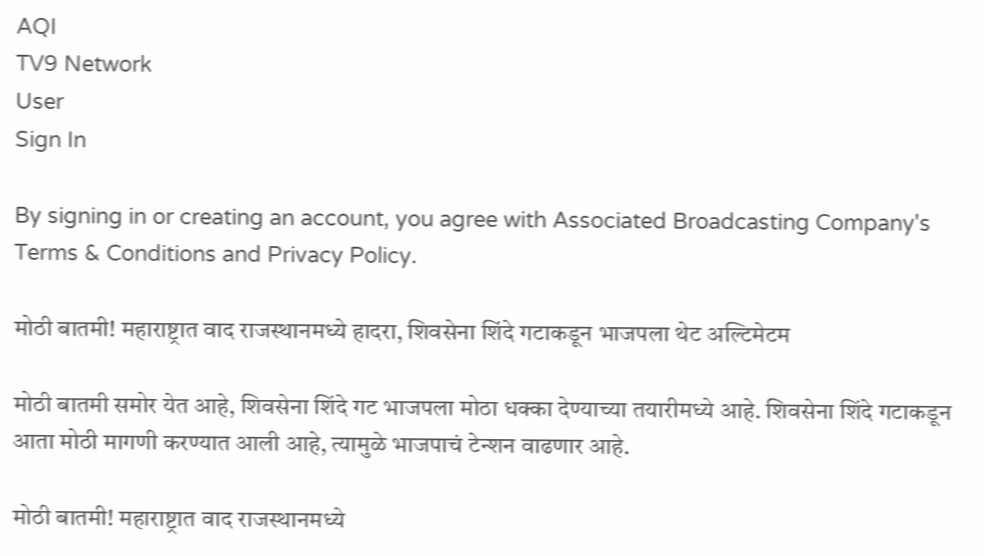AQI
TV9 Network
User
Sign In

By signing in or creating an account, you agree with Associated Broadcasting Company's Terms & Conditions and Privacy Policy.

मोठी बातमी! महाराष्ट्रात वाद राजस्थानमध्ये हादरा, शिवसेना शिंदे गटाकडून भाजपला थेट अल्टिमेटम

मोठी बातमी समोर येत आहे, शिवसेना शिंदे गट भाजपला मोठा धक्का देण्याच्या तयारीमध्ये आहे. शिवसेना शिंदे गटाकडून आता मोठी मागणी करण्यात आली आहे, त्यामुळे भाजपाचं टेन्शन वाढणार आहे.

मोठी बातमी! महाराष्ट्रात वाद राजस्थानमध्ये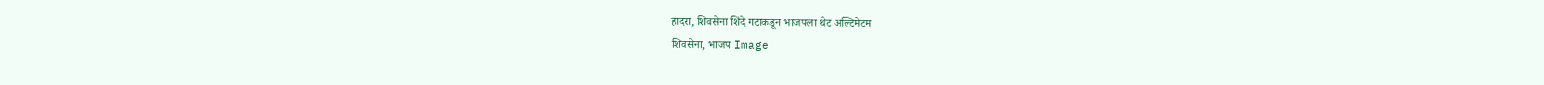हादरा, शिवसेना शिंदे गटाकडून भाजपला थेट अल्टिमेटम
शिवसेना, भाजप Image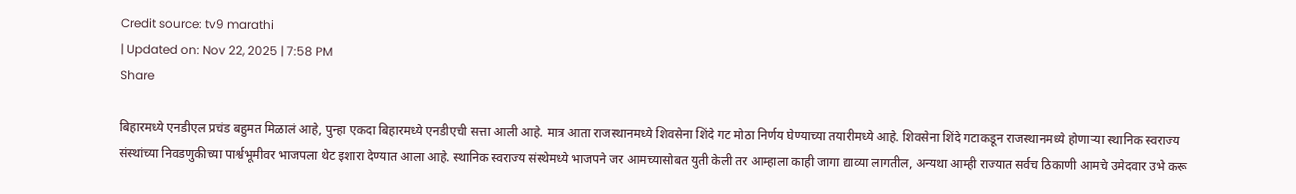Credit source: tv9 marathi
| Updated on: Nov 22, 2025 | 7:58 PM
Share

बिहारमध्ये एनडीएल प्रचंड बहुमत मिळालं आहे, पुन्हा एकदा बिहारमध्ये एनडीएची सत्ता आली आहे. मात्र आता राजस्थानमध्ये शिवसेना शिंदे गट मोठा निर्णय घेण्याच्या तयारीमध्ये आहे. शिवसेना शिंदे गटाकडून राजस्थानमध्ये होणाऱ्या स्थानिक स्वराज्य संस्थांच्या निवडणुकीच्या पार्श्वभूमीवर भाजपला थेट इशारा देण्यात आला आहे. स्थानिक स्वराज्य संस्थेमध्ये भाजपने जर आमच्यासोबत युती केली तर आम्हाला काही जागा द्याव्या लागतील, अन्यथा आम्ही राज्यात सर्वच ठिकाणी आमचे उमेदवार उभे करू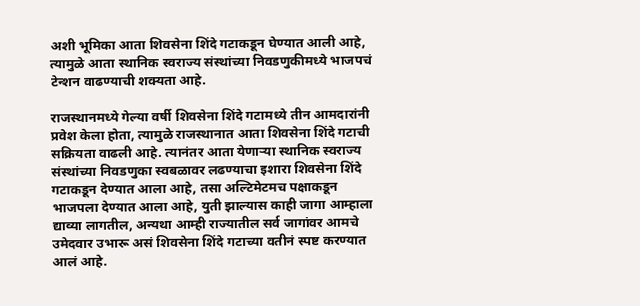अशी भूमिका आता शिवसेना शिंदे गटाकडून घेण्यात आली आहे, त्यामुळे आता स्थानिक स्वराज्य संस्थांच्या निवडणुकीमध्ये भाजपचं टेन्शन वाढण्याची शक्यता आहे.

राजस्थानमध्ये गेल्या वर्षी शिवसेना शिंदे गटामध्ये तीन आमदारांनी प्रवेश केला होता, त्यामुळे राजस्थानात आता शिवसेना शिंदे गटाची सक्रियता वाढली आहे. त्यानंतर आता येणाऱ्या स्थानिक स्वराज्य संस्थांच्या निवडणुका स्वबळावर लढण्याचा इशारा शिवसेना शिंदे गटाकडून देण्यात आला आहे, तसा अल्टिमेटमच पक्षाकडून भाजपला देण्यात आला आहे, युती झाल्यास काही जागा आम्हाला द्याव्या लागतील, अन्यथा आम्ही राज्यातील सर्व जागांवर आमचे उमेदवार उभारू असं शिवसेना शिंदे गटाच्या वतीनं स्पष्ट करण्यात आलं आहे.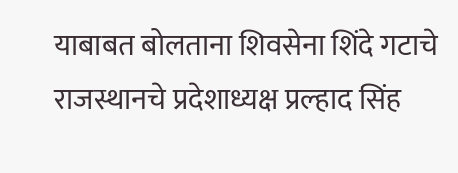याबाबत बोलताना शिवसेना शिंदे गटाचे राजस्थानचे प्रदेशाध्यक्ष प्रल्हाद सिंह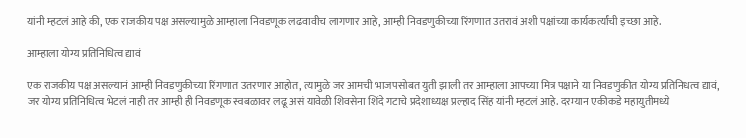यांनी म्हटलं आहे की, एक राजकीय पक्ष असल्यामुळे आम्हाला निवडणूक लढवावीच लागणार आहे, आम्ही निवडणुकीच्या रिंगणात उतरावं अशी पक्षांच्या कार्यकर्त्यांची इच्छा आहे.

आम्हाला योग्य प्रतिनिधित्व द्यावं

एक राजकीय पक्ष असल्यानं आम्ही निवडणुकीच्या रिंगणात उतरणार आहोत, त्यामुळे जर आमची भाजपसोबत युती झाली तर आम्हाला आपच्या मित्र पक्षाने या निवडणुकीत योग्य प्रतिनिधत्व द्यावं, जर योग्य प्रतिनिधित्व भेटलं नाही तर आम्ही ही निवडणूक स्वबळावर लढू असं यावेळी शिवसेना शिंदे गटाचे प्रदेशाध्यक्ष प्रल्हाद सिंह यांनी म्हटलं आहे. दरम्यान एकीकडे महायुतीमध्ये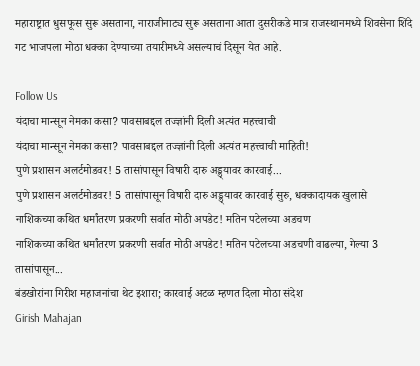महाराष्ट्रात धुसफूस सुरू असताना, नाराजीनाट्य सुरू असताना आता दुसरीकडे मात्र राजस्थानमध्ये शिवसेना शिंदे गट भाजपला मोठा धक्का देण्याच्या तयारीमध्ये असल्याचं दिसून येत आहे.

Follow Us
यंदाचा मान्सून नेमका कसा? पावसाबद्दल तज्ज्ञांनी दिली अत्यंत महत्त्वाची
यंदाचा मान्सून नेमका कसा? पावसाबद्दल तज्ज्ञांनी दिली अत्यंत महत्त्वाची माहिती!
पुणे प्रशासन अलर्टमोडवर! 5 तासांपासून विषारी दारु अड्ड्यावर कारवाई...
पुणे प्रशासन अलर्टमोडवर! 5 तासांपासून विषारी दारु अड्ड्यावर कारवाई सुरु, धक्कादायक खुलासे
नाशिकच्या कथित धर्मांतरण प्रकरणी सर्वात मोठी अपडेट! मतिन पटेलच्या अडचण
नाशिकच्या कथित धर्मांतरण प्रकरणी सर्वात मोठी अपडेट! मतिन पटेलच्या अडचणी वाढल्या, गेल्या 3 तासांपासून...
बंडखोरांना गिरीश महाजनांचा थेट इशारा; कारवाई अटळ म्हणत दिला मोठा संदेश
Girish Mahajan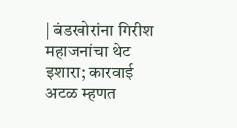| बंडखोरांना गिरीश महाजनांचा थेट इशारा; कारवाई अटळ म्हणत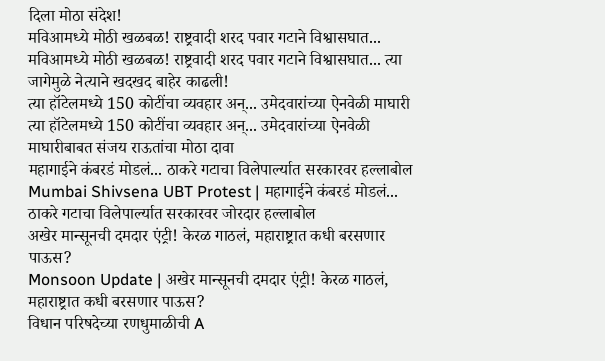दिला मोठा संदेश!
मविआमध्ये मोठी खळबळ! राष्ट्रवादी शरद पवार गटाने विश्वासघात...
मविआमध्ये मोठी खळबळ! राष्ट्रवादी शरद पवार गटाने विश्वासघात... त्या जागेमुळे नेत्याने खदखद बाहेर काढली!
त्या हॉटेलमध्ये 150 कोटींचा व्यवहार अन्... उमेदवारांच्या ऐनवेळी माघारी
त्या हॉटेलमध्ये 150 कोटींचा व्यवहार अन्... उमेदवारांच्या ऐनवेळी माघारीबाबत संजय राऊतांचा मोठा दावा
महागाईने कंबरडं मोडलं... ठाकरे गटाचा विलेपार्ल्यात सरकारवर हल्लाबोल
Mumbai Shivsena UBT Protest | महागाईने कंबरडं मोडलं... ठाकरे गटाचा विलेपार्ल्यात सरकारवर जोरदार हल्लाबोल
अखेर मान्सूनची दमदार एंट्री! केरळ गाठलं, महाराष्ट्रात कधी बरसणार पाऊस?
Monsoon Update | अखेर मान्सूनची दमदार एंट्री! केरळ गाठलं, महाराष्ट्रात कधी बरसणार पाऊस?
विधान परिषदेच्या रणधुमाळीची A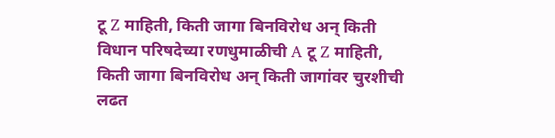टू Z माहिती, किती जागा बिनविरोध अन् किती
विधान परिषदेच्या रणधुमाळीची A टू Z माहिती, किती जागा बिनविरोध अन् किती जागांवर चुरशीची लढत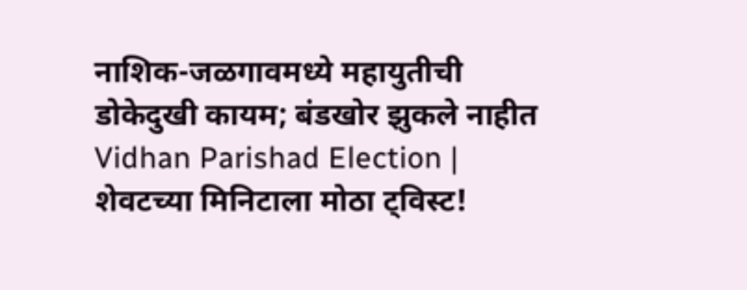नाशिक-जळगावमध्ये महायुतीची डोकेदुखी कायम; बंडखोर झुकले नाहीत
Vidhan Parishad Election | शेवटच्या मिनिटाला मोठा ट्विस्ट!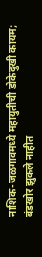नाशिक-जळगावमध्ये महायुतीची डोकेदुखी कायम; बंडखोर झुकले नाहीत